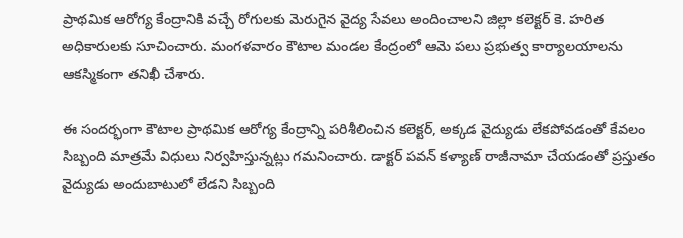ప్రాథమిక ఆరోగ్య కేంద్రానికి వచ్చే రోగులకు మెరుగైన వైద్య సేవలు అందించాలని జిల్లా కలెక్టర్ కె. హరిత అధికారులకు సూచించారు. మంగళవారం కౌటాల మండల కేంద్రంలో ఆమె పలు ప్రభుత్వ కార్యాలయాలను ఆకస్మికంగా తనిఖీ చేశారు.

ఈ సందర్భంగా కౌటాల ప్రాథమిక ఆరోగ్య కేంద్రాన్ని పరిశీలించిన కలెక్టర్, అక్కడ వైద్యుడు లేకపోవడంతో కేవలం సిబ్బంది మాత్రమే విధులు నిర్వహిస్తున్నట్లు గమనించారు. డాక్టర్ పవన్ కళ్యాణ్ రాజీనామా చేయడంతో ప్రస్తుతం వైద్యుడు అందుబాటులో లేడని సిబ్బంది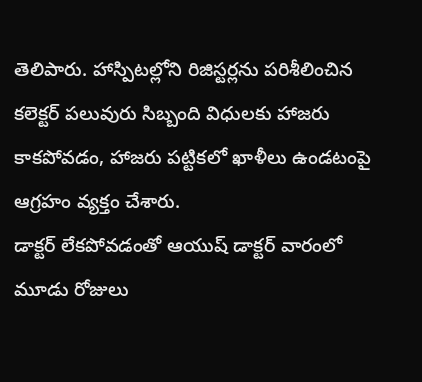తెలిపారు. హాస్పిటల్లోని రిజిస్టర్లను పరిశీలించిన కలెక్టర్ పలువురు సిబ్బంది విధులకు హాజరు కాకపోవడం, హాజరు పట్టికలో ఖాళీలు ఉండటంపై ఆగ్రహం వ్యక్తం చేశారు.
డాక్టర్ లేకపోవడంతో ఆయుష్ డాక్టర్ వారంలో మూడు రోజులు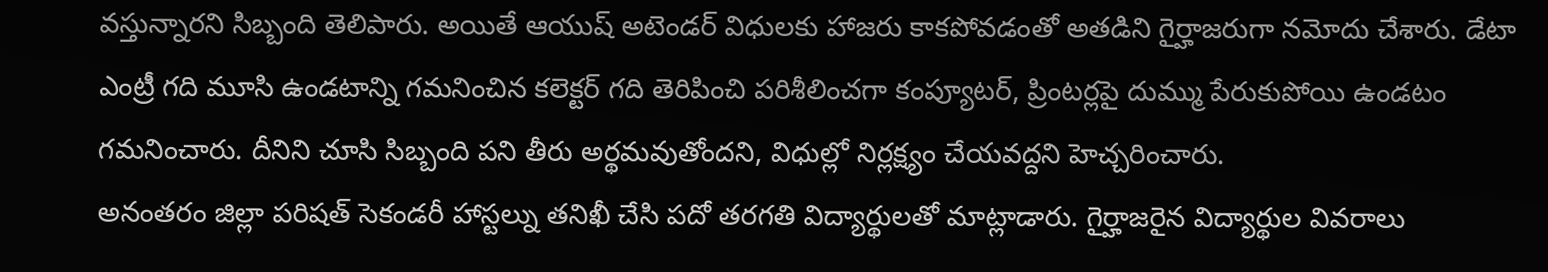వస్తున్నారని సిబ్బంది తెలిపారు. అయితే ఆయుష్ అటెండర్ విధులకు హాజరు కాకపోవడంతో అతడిని గైర్హాజరుగా నమోదు చేశారు. డేటా ఎంట్రీ గది మూసి ఉండటాన్ని గమనించిన కలెక్టర్ గది తెరిపించి పరిశీలించగా కంప్యూటర్, ప్రింటర్లపై దుమ్ము పేరుకుపోయి ఉండటం గమనించారు. దీనిని చూసి సిబ్బంది పని తీరు అర్థమవుతోందని, విధుల్లో నిర్లక్ష్యం చేయవద్దని హెచ్చరించారు.
అనంతరం జిల్లా పరిషత్ సెకండరీ హాస్టల్ను తనిఖీ చేసి పదో తరగతి విద్యార్థులతో మాట్లాడారు. గైర్హాజరైన విద్యార్థుల వివరాలు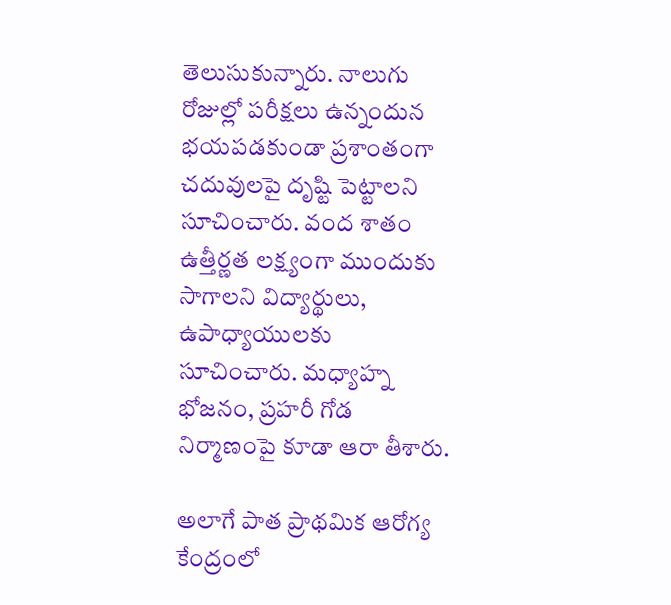తెలుసుకున్నారు. నాలుగు రోజుల్లో పరీక్షలు ఉన్నందున భయపడకుండా ప్రశాంతంగా చదువులపై దృష్టి పెట్టాలని సూచించారు. వంద శాతం ఉత్తీర్ణత లక్ష్యంగా ముందుకు సాగాలని విద్యార్థులు, ఉపాధ్యాయులకు సూచించారు. మధ్యాహ్న భోజనం, ప్రహరీ గోడ నిర్మాణంపై కూడా ఆరా తీశారు.

అలాగే పాత ప్రాథమిక ఆరోగ్య కేంద్రంలో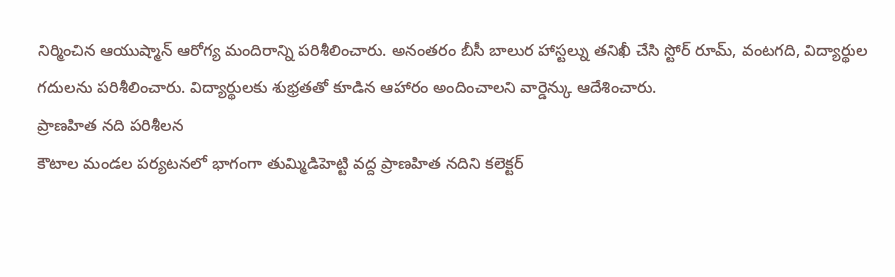నిర్మించిన ఆయుష్మాన్ ఆరోగ్య మందిరాన్ని పరిశీలించారు. అనంతరం బీసీ బాలుర హాస్టల్ను తనిఖీ చేసి స్టోర్ రూమ్, వంటగది, విద్యార్థుల గదులను పరిశీలించారు. విద్యార్థులకు శుభ్రతతో కూడిన ఆహారం అందించాలని వార్డెన్కు ఆదేశించారు.
ప్రాణహిత నది పరిశీలన
కౌటాల మండల పర్యటనలో భాగంగా తుమ్మిడిహెట్టి వద్ద ప్రాణహిత నదిని కలెక్టర్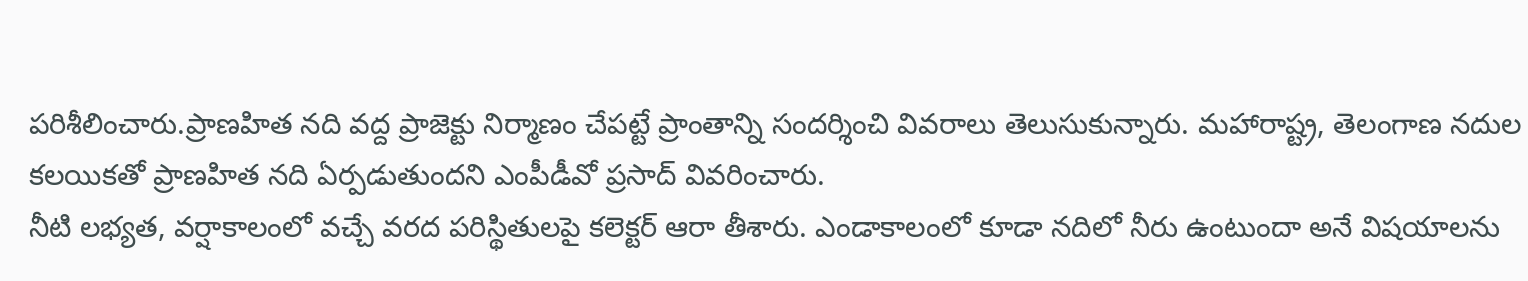పరిశీలించారు.ప్రాణహిత నది వద్ద ప్రాజెక్టు నిర్మాణం చేపట్టే ప్రాంతాన్ని సందర్శించి వివరాలు తెలుసుకున్నారు. మహారాష్ట్ర, తెలంగాణ నదుల కలయికతో ప్రాణహిత నది ఏర్పడుతుందని ఎంపీడీవో ప్రసాద్ వివరించారు.
నీటి లభ్యత, వర్షాకాలంలో వచ్చే వరద పరిస్థితులపై కలెక్టర్ ఆరా తీశారు. ఎండాకాలంలో కూడా నదిలో నీరు ఉంటుందా అనే విషయాలను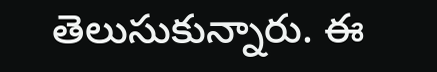తెలుసుకున్నారు. ఈ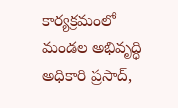కార్యక్రమంలో మండల అభివృద్ధి అధికారి ప్రసాద్,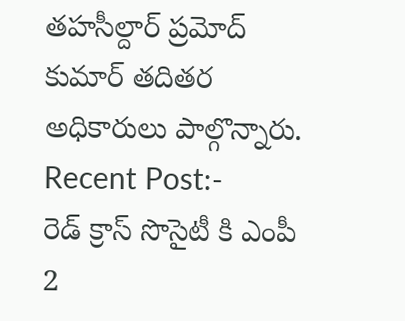తహసీల్దార్ ప్రమోద్ కుమార్ తదితర అధికారులు పాల్గొన్నారు.
Recent Post:-
రెడ్ క్రాస్ సొసైటీ కి ఎంపీ 2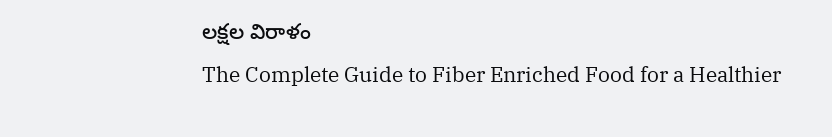లక్షల విరాళం
The Complete Guide to Fiber Enriched Food for a Healthier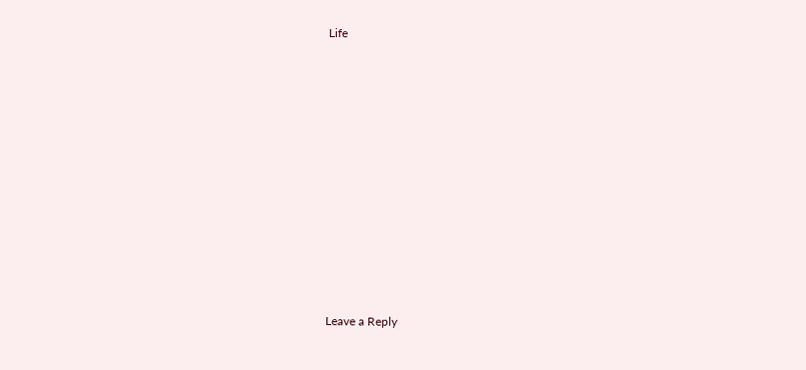Life











Leave a Reply